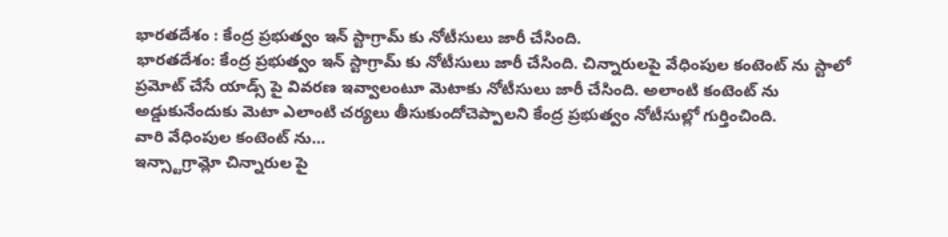భారతదేశం : కేంద్ర ప్రభుత్వం ఇన్ స్టాగ్రామ్ కు నోటీసులు జారీ చేసింది.
భారతదేశం: కేంద్ర ప్రభుత్వం ఇన్ స్టాగ్రామ్ కు నోటీసులు జారీ చేసింది. చిన్నారులపై వేధింపుల కంటెంట్ ను స్టాలో ప్రమోట్ చేసే యాడ్స్ పై వివరణ ఇవ్వాలంటూ మెటాకు నోటీసులు జారీ చేసింది. అలాంటి కంటెంట్ ను అడ్డుకునేందుకు మెటా ఎలాంటి చర్యలు తీసుకుందోచెప్పాలని కేంద్ర ప్రభుత్వం నోటీసుల్లో గుర్తించింది.
వారి వేధింపుల కంటెంట్ ను…
ఇన్స్టాగ్రామ్లో చిన్నారుల పై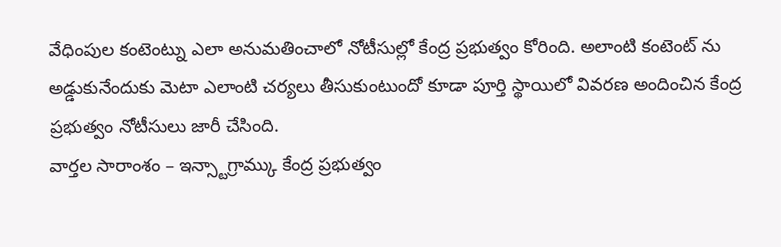వేధింపుల కంటెంట్ను ఎలా అనుమతించాలో నోటీసుల్లో కేంద్ర ప్రభుత్వం కోరింది. అలాంటి కంటెంట్ ను అడ్డుకునేందుకు మెటా ఎలాంటి చర్యలు తీసుకుంటుందో కూడా పూర్తి స్థాయిలో వివరణ అందించిన కేంద్ర ప్రభుత్వం నోటీసులు జారీ చేసింది.
వార్తల సారాంశం – ఇన్స్టాగ్రామ్కు కేంద్ర ప్రభుత్వం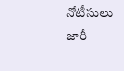నోటీసులు జారీ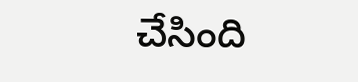చేసింది